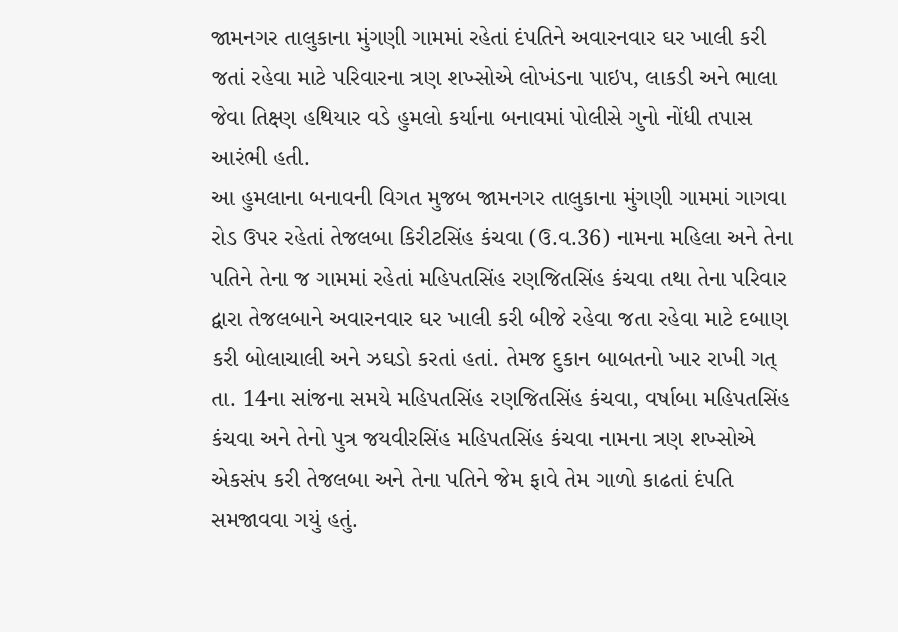જામનગર તાલુકાના મુંગણી ગામમાં રહેતાં દંપતિને અવારનવાર ઘર ખાલી કરી જતાં રહેવા માટે પરિવારના ત્રણ શખ્સોએ લોખંડના પાઇપ, લાકડી અને ભાલા જેવા તિક્ષ્ણ હથિયાર વડે હુમલો કર્યાના બનાવમાં પોલીસે ગુનો નોંધી તપાસ આરંભી હતી.
આ હુમલાના બનાવની વિગત મુજબ જામનગર તાલુકાના મુંગણી ગામમાં ગાગવા રોડ ઉપર રહેતાં તેજલબા કિરીટસિંહ કંચવા (ઉ.વ.36) નામના મહિલા અને તેના પતિને તેના જ ગામમાં રહેતાં મહિપતસિંહ રણજિતસિંહ કંચવા તથા તેના પરિવાર દ્વારા તેજલબાને અવારનવાર ઘર ખાલી કરી બીજે રહેવા જતા રહેવા માટે દબાણ કરી બોલાચાલી અને ઝઘડો કરતાં હતાં. તેમજ દુકાન બાબતનો ખાર રાખી ગત્ તા. 14ના સાંજના સમયે મહિપતસિંહ રણજિતસિંહ કંચવા, વર્ષાબા મહિપતસિંહ કંચવા અને તેનો પુત્ર જયવીરસિંહ મહિપતસિંહ કંચવા નામના ત્રણ શખ્સોએ એકસંપ કરી તેજલબા અને તેના પતિને જેમ ફાવે તેમ ગાળો કાઢતાં દંપતિ સમજાવવા ગયું હતું.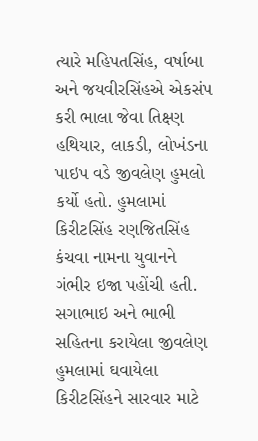ત્યારે મહિપતસિંહ, વર્ષાબા અને જયવીરસિંહએ એકસંપ કરી ભાલા જેવા તિક્ષ્ણ હથિયાર, લાકડી, લોખંડના પાઇપ વડે જીવલેણ હુમલો કર્યો હતો. હુમલામાં કિરીટસિંહ રણજિતસિંહ કંચવા નામના યુવાનને ગંભીર ઇજા પહોંચી હતી.
સગાભાઇ અને ભાભી સહિતના કરાયેલા જીવલેણ હુમલામાં ઘવાયેલા કિરીટસિંહને સારવાર માટે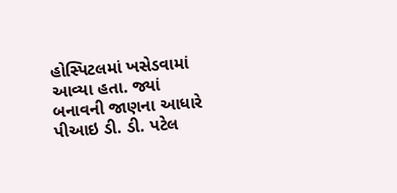હોસ્પિટલમાં ખસેડવામાં આવ્યા હતા. જ્યાં બનાવની જાણના આધારે પીઆઇ ડી. ડી. પટેલ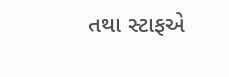તથા સ્ટાફએ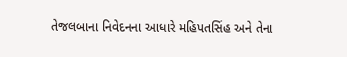તેજલબાના નિવેદનના આધારે મહિપતસિંહ અને તેના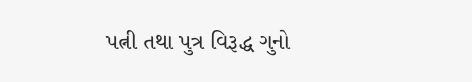પત્ની તથા પુત્ર વિરૂદ્ધ ગુનો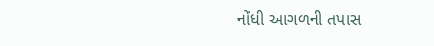નોંધી આગળની તપાસ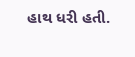હાથ ધરી હતી.